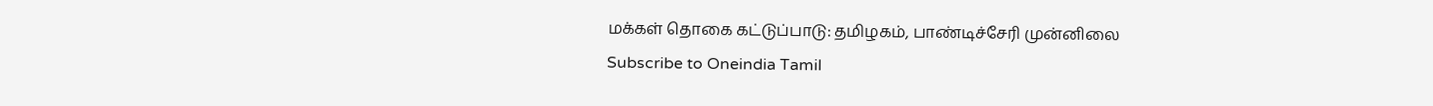மக்கள் தொகை கட்டுப்பாடு: தமிழகம், பாண்டிச்சேரி முன்னிலை
Subscribe to Oneindia Tamil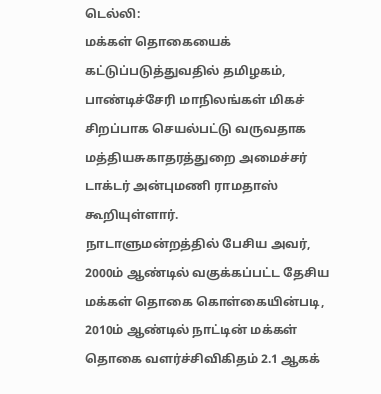டெல்லி:
மக்கள் தொகையைக் கட்டுப்படுத்துவதில் தமிழகம், பாண்டிச்சேரி மாநிலங்கள் மிகச் சிறப்பாக செயல்பட்டு வருவதாக மத்தியசுகாதரத்துறை அமைச்சர் டாக்டர் அன்புமணி ராமதாஸ் கூறியுள்ளார்.
நாடாளுமன்றத்தில் பேசிய அவர்,
2000ம் ஆண்டில் வகுக்கப்பட்ட தேசிய மக்கள் தொகை கொள்கையின்படி, 2010ம் ஆண்டில் நாட்டின் மக்கள் தொகை வளர்ச்சிவிகிதம் 2.1 ஆகக்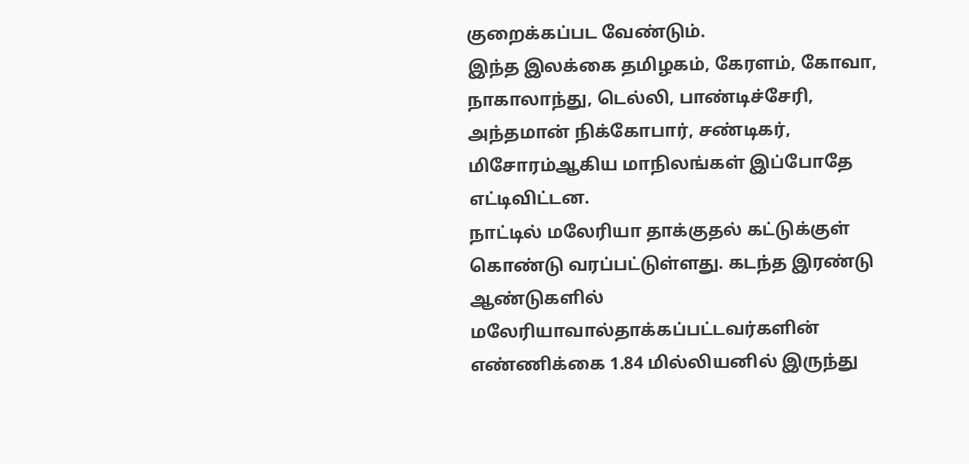குறைக்கப்பட வேண்டும்.
இந்த இலக்கை தமிழகம், கேரளம், கோவா, நாகாலாந்து, டெல்லி, பாண்டிச்சேரி, அந்தமான் நிக்கோபார், சண்டிகர், மிசோரம்ஆகிய மாநிலங்கள் இப்போதே எட்டிவிட்டன.
நாட்டில் மலேரியா தாக்குதல் கட்டுக்குள் கொண்டு வரப்பட்டுள்ளது. கடந்த இரண்டு ஆண்டுகளில் மலேரியாவால்தாக்கப்பட்டவர்களின் எண்ணிக்கை 1.84 மில்லியனில் இருந்து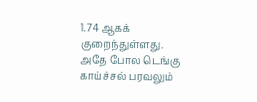1.74 ஆகக் குறைந்துள்ளது.
அதே போல டெங்கு காய்ச்சல் பரவலும்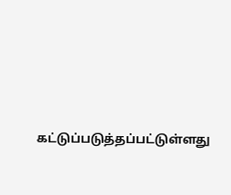கட்டுப்படுத்தப்பட்டுள்ளது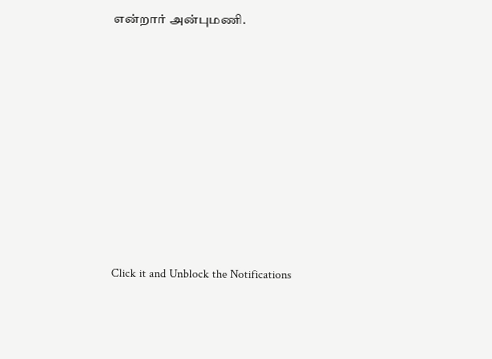என்றார் அன்புமணி.












Click it and Unblock the Notifications